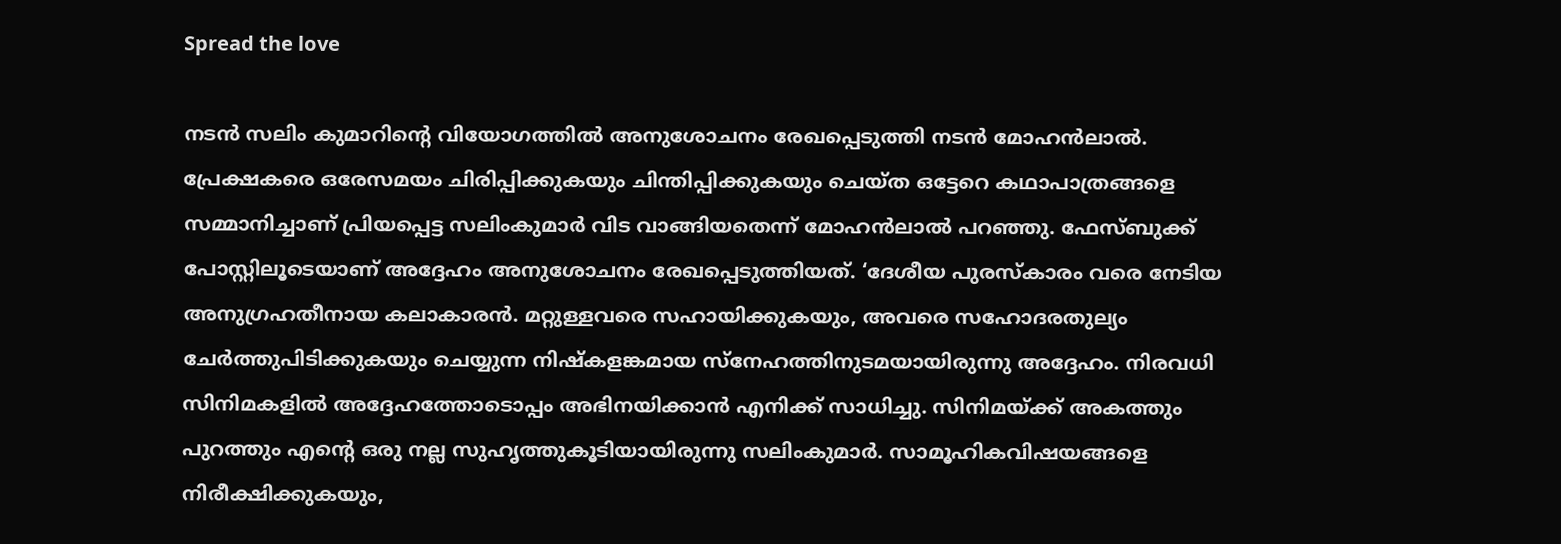Spread the love

നടന്‍ സലിം കുമാറിന്റെ വിയോഗത്തില്‍ അനുശോചനം രേഖപ്പെടുത്തി നടൻ മോഹൻലാൽ. പ്രേക്ഷകരെ ഒരേസമയം ചിരിപ്പിക്കുകയും ചിന്തിപ്പിക്കുകയും ചെയ്ത ഒട്ടേറെ കഥാപാത്രങ്ങളെ സമ്മാനിച്ചാണ്‌ പ്രിയപ്പെട്ട സലിംകുമാര്‍ വിട വാങ്ങിയതെന്ന് മോഹൻലാൽ പറഞ്ഞു. ഫേസ്ബുക്ക് പോസ്റ്റിലൂടെയാണ് അദ്ദേഹം അനുശോചനം രേഖപ്പെടുത്തിയത്. ‘ദേശീയ പുരസ്കാരം വരെ നേടിയ അനുഗ്രഹതീനായ കലാകാരന്‍. മറ്റുള്ളവരെ സഹായിക്കുകയും, അവരെ സഹോദരതുല്യം ചേര്‍ത്തുപിടിക്കുകയും ചെയ്യുന്ന നിഷ്കളങ്കമായ സ്നേഹത്തിനുടമയായിരുന്നു അദ്ദേഹം. നിരവധി സിനിമകളില്‍ അദ്ദേഹത്തോടൊപ്പം അഭിനയിക്കാന്‍ എനിക്ക് സാധിച്ചു. സിനിമയ്ക്ക് അകത്തും പുറത്തും എന്‍റെ ഒരു നല്ല സുഹൃത്തുകൂടിയായിരുന്നു സലിംകുമാര്‍. സാമൂഹികവിഷയങ്ങളെ നിരീക്ഷിക്കുകയും,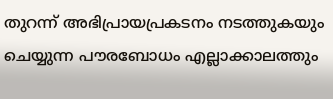തുറന്ന് അഭിപ്രായപ്രകടനം നടത്തുകയും ചെയ്യുന്ന പൗരബോധം എല്ലാക്കാലത്തും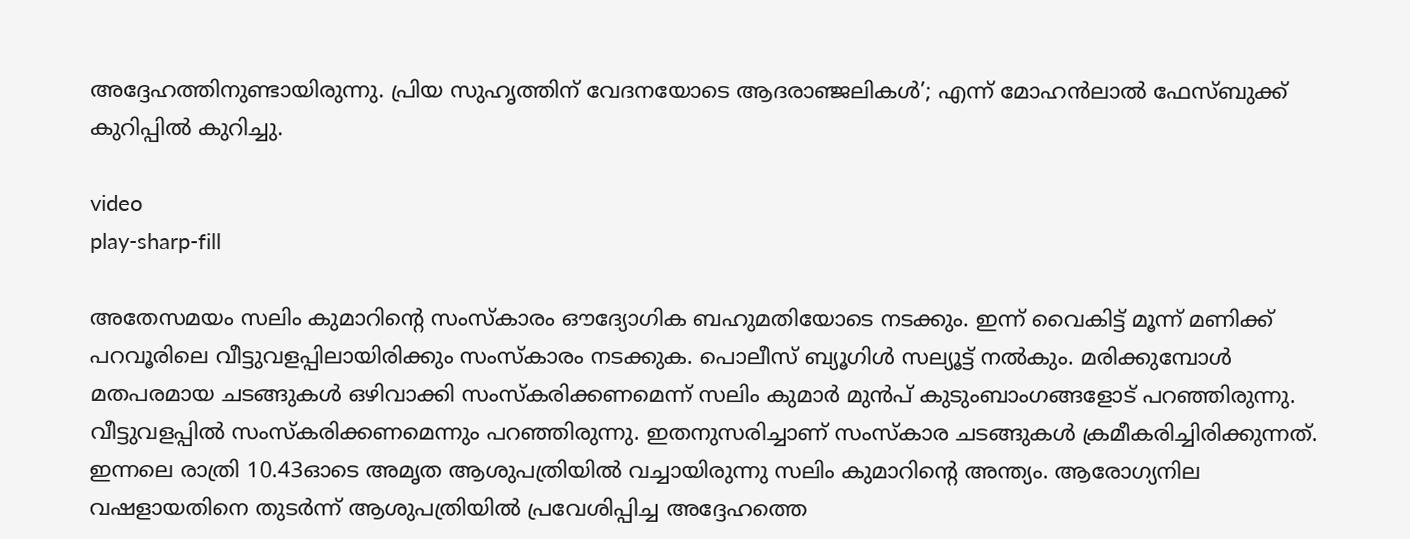അദ്ദേഹത്തിനുണ്ടായിരുന്നു. പ്രിയ സുഹൃത്തിന്‌ വേദനയോടെ ആദരാഞ്ജലികൾ’; എന്ന് മോഹൻലാൽ ഫേസ്ബുക്ക് കുറിപ്പില്‍ കുറിച്ചു.

video
play-sharp-fill

അതേസമയം സലിം കുമാറിന്റെ സംസ്‌കാരം ഔദ്യോഗിക ബഹുമതിയോടെ നടക്കും. ഇന്ന് വൈകിട്ട് മൂന്ന് മണിക്ക് പറവൂരിലെ വീട്ടുവളപ്പിലായിരിക്കും സംസ്‌കാരം നടക്കുക. പൊലീസ് ബ്യൂഗിള്‍ സല്യൂട്ട് നല്‍കും. മരിക്കുമ്പോള്‍ മതപരമായ ചടങ്ങുകള്‍ ഒഴിവാക്കി സംസ്‌കരിക്കണമെന്ന് സലിം കുമാര്‍ മുന്‍പ് കുടുംബാംഗങ്ങളോട് പറഞ്ഞിരുന്നു. വീട്ടുവളപ്പില്‍ സംസ്‌കരിക്കണമെന്നും പറഞ്ഞിരുന്നു. ഇതനുസരിച്ചാണ് സംസ്‌കാര ചടങ്ങുകള്‍ ക്രമീകരിച്ചിരിക്കുന്നത്. ഇന്നലെ രാത്രി 10.43ഓടെ അമൃത ആശുപത്രിയില്‍ വച്ചായിരുന്നു സലിം കുമാറിന്റെ അന്ത്യം. ആരോഗ്യനില വഷളായതിനെ തുടര്‍ന്ന് ആശുപത്രിയില്‍ പ്രവേശിപ്പിച്ച അദ്ദേഹത്തെ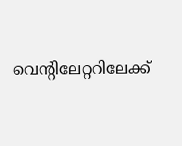വെന്റിലേറ്ററിലേക്ക്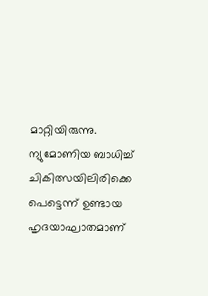മാറ്റിയിരുന്നു. ന്യുമോണിയ ബാധിച്ച് ചികിത്സയിലിരിക്കെ പെട്ടെന്ന് ഉണ്ടായ ഹൃദയാഘാതമാണ്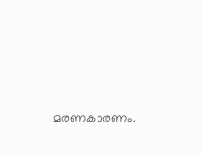മരണകാരണം.